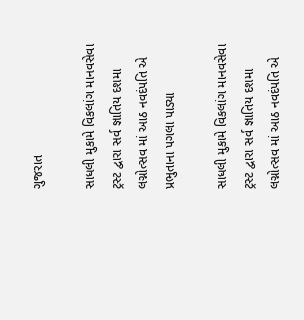ગુજરાત

સાધલી મુકામે વિકલાંગ માનવસેવા ટ્રસ્ટ દ્વારા સર્વ જ્ઞાતિય દશમા લગ્નોત્સવ માં આઠ નવદંપતિ એ પ્રભુતાના પગલા પાડ્યા

સાધલી મુકામે વિકલાંગ માનવસેવા ટ્રસ્ટ દ્વારા સર્વ જ્ઞાતિય દશમા લગ્નોત્સવ માં આઠ નવદંપતિ એ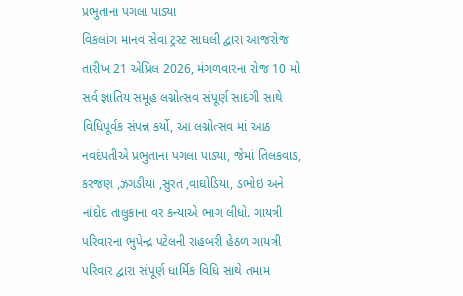પ્રભુતાના પગલા પાડ્યા
વિકલાંગ માનવ સેવા ટ્રસ્ટ સાધલી દ્વારા આજરોજ તારીખ 21 એપ્રિલ 2026, મંગળવારના રોજ 10 મો સર્વ જ્ઞાતિય સમૂહ લગ્નોત્સવ સંપૂર્ણ સાદગી સાથે વિધિપૂર્વક સંપન્ન કર્યો, આ લગ્નોત્સવ માં આઠ નવદંપતીએ પ્રભુતાના પગલા પાડ્યા, જેમાં તિલકવાડ, કરજણ ,ઝગડીયા ,સુરત ,વાઘોડિયા, ડભોઇ અને નાંદોદ તાલુકાના વર કન્યાએ ભાગ લીધો. ગાયત્રી પરિવારના ભુપેન્દ્ર પટેલની રાહબરી હેઠળ ગાયત્રી પરિવાર દ્વારા સંપૂર્ણ ધાર્મિક વિધિ સાથે તમામ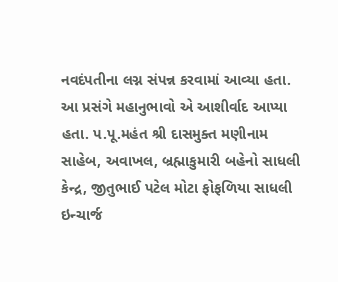નવદંપતીના લગ્ન સંપન્ન કરવામાં આવ્યા હતા. આ પ્રસંગે મહાનુભાવો એ આશીર્વાદ આપ્યા હતા. પ.પૂ.મહંત શ્રી દાસમુક્ત મણીનામ સાહેબ, અવાખલ, બ્રહ્માકુમારી બહેનો સાધલી કેન્દ્ર, જીતુભાઈ પટેલ મોટા ફોફળિયા સાધલી ઇન્ચાર્જ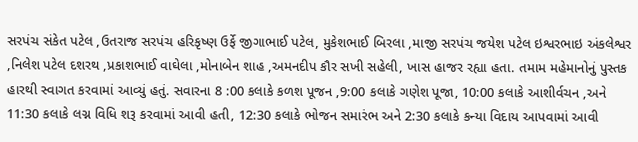સરપંચ સંકેત પટેલ ,ઉતરાજ સરપંચ હરિકૃષ્ણ ઉર્ફે જીગાભાઈ પટેલ, મુકેશભાઈ બિરલા ,માજી સરપંચ જયેશ પટેલ ઇશ્વરભાઇ અંકલેશ્વર ,નિલેશ પટેલ દશરથ ,પ્રકાશભાઈ વાઘેલા ,મોનાબેન શાહ ,અમનદીપ કૌર સખી સહેલી, ખાસ હાજર રહ્યા હતા. તમામ મહેમાનોનું પુસ્તક હારથી સ્વાગત કરવામાં આવ્યું હતું. સવારના 8 :00 કલાકે કળશ પૂજન ,9:00 કલાકે ગણેશ પૂજા, 10:00 કલાકે આશીર્વચન ,અને 11:30 કલાકે લગ્ન વિધિ શરૂ કરવામાં આવી હતી, 12:30 કલાકે ભોજન સમારંભ અને 2:30 કલાકે કન્યા વિદાય આપવામાં આવી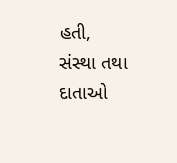હતી, સંસ્થા તથા દાતાઓ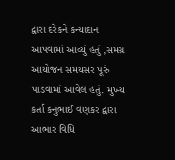દ્વારા દરેકને કન્યાદાન આપવામાં આવ્યું હતું ,સમગ્ર આયોજન સમયસર પૂરું પાડવામાં આવેલ હતું. મુખ્ય કર્તા કનુભાઈ વણકર દ્વારા આભાર વિધિ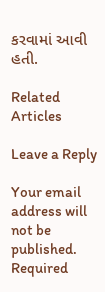કરવામાં આવી હતી.

Related Articles

Leave a Reply

Your email address will not be published. Required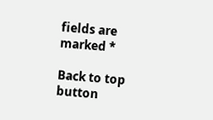fields are marked *

Back to top button